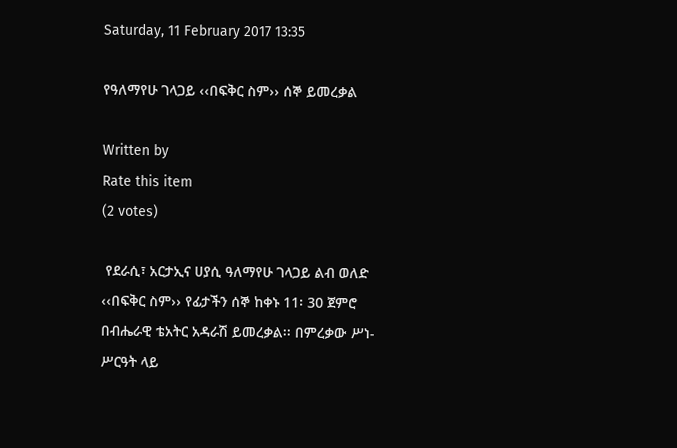Saturday, 11 February 2017 13:35

የዓለማየሁ ገላጋይ ‹‹በፍቅር ስም›› ሰኞ ይመረቃል

Written by
Rate this item
(2 votes)

 የደራሲ፣ አርታኢና ሀያሲ ዓለማየሁ ገላጋይ ልብ ወለድ ‹‹በፍቅር ስም›› የፊታችን ሰኞ ከቀኑ 11፡ 30 ጀምሮ በብሔራዊ ቴአትር አዳራሽ ይመረቃል፡፡ በምረቃው ሥነ-ሥርዓት ላይ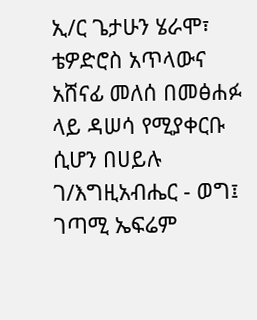ኢ/ር ጌታሁን ሄራሞ፣ ቴዎድሮስ አጥላውና አሸናፊ መለሰ በመፅሐፉ ላይ ዳሠሳ የሚያቀርቡ ሲሆን በሀይሉ ገ/እግዚአብሔር - ወግ፤ ገጣሚ ኤፍሬም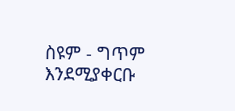ስዩም - ግጥም እንደሚያቀርቡ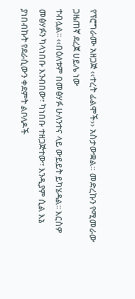የፕሮግራሙ አዘጋጅ ‹‹ተረት ፊልሞች›› አስታውቋል። መድረኩን የሚመራው ጋዜጠኛ ደረጀ ሀይሌ ነው
ተብሏል፡፡ ‹‹በዕለቱም በመፅሃፉ ሁለንተና ላይ ውይይት ይካሄዳል፡፡ እርስዎ መፅሃፉን ካላነበቡ እንብበው፣ ካነበቡ ተዘጋጅተው፣ እንዲያም ሲል እኔ ያነበብኩት የደራሲውን ቀደምት ልቦለዶች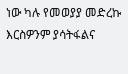ነው ካሉ የመወያያ መድረኩ እርስዎንም ያሳትፋልና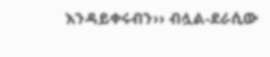እንዳይቀሩብን›› ብሏል-ደራሲው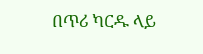በጥሪ ካርዱ ላይ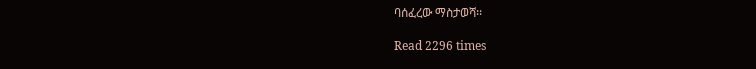ባሰፈረው ማስታወሻ፡፡

Read 2296 times